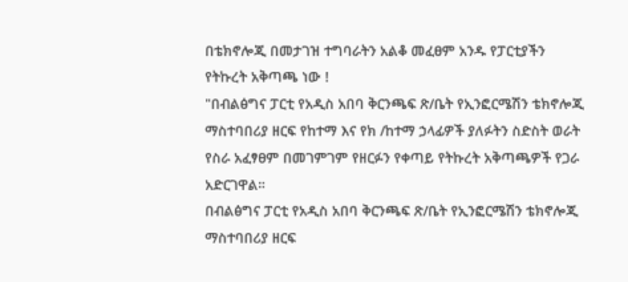በቴክኖሎጂ በመታገዝ ተግባራትን አልቆ መፈፀም አንዱ የፓርቲያችን የትኩረት አቅጣጫ ነው !
"በብልፅግና ፓርቲ የአዲስ አበባ ቅርንጫፍ ጽ/ቤት የኢንፎርሜሽን ቴክኖሎጂ ማስተባበሪያ ዘርፍ የከተማ እና የክ /ከተማ ኃላፊዎች ያለፉትን ስድስት ወራት የስራ አፈፃፀም በመገምገም የዘርፉን የቀጣይ የትኩረት አቅጣጫዎች የጋራ አድርገዋል።
በብልፅግና ፓርቲ የአዲስ አበባ ቅርንጫፍ ጽ/ቤት የኢንፎርሜሽን ቴክኖሎጂ ማስተባበሪያ ዘርፍ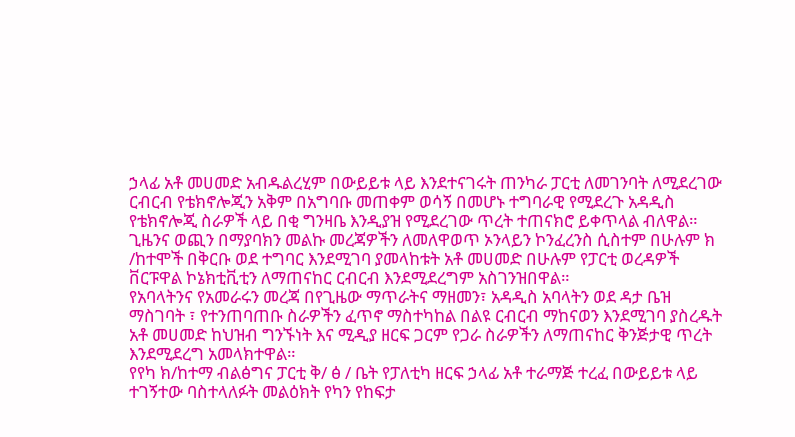ኃላፊ አቶ መሀመድ አብዱልረሂም በውይይቱ ላይ እንደተናገሩት ጠንካራ ፓርቲ ለመገንባት ለሚደረገው ርብርብ የቴክኖሎጂን አቅም በአግባቡ መጠቀም ወሳኝ በመሆኑ ተግባራዊ የሚደረጉ አዳዲስ የቴክኖሎጂ ስራዎች ላይ በቂ ግንዛቤ እንዲያዝ የሚደረገው ጥረት ተጠናክሮ ይቀጥላል ብለዋል።
ጊዜንና ወጪን በማያባክን መልኩ መረጃዎችን ለመለዋወጥ ኦንላይን ኮንፈረንስ ሲስተም በሁሉም ክ /ከተሞች በቅርቡ ወደ ተግባር እንደሚገባ ያመላከቱት አቶ መሀመድ በሁሉም የፓርቲ ወረዳዎች ቨርፑዋል ኮኔክቲቪቲን ለማጠናከር ርብርብ እንደሚደረግም አስገንዝበዋል።
የአባላትንና የአመራሩን መረጃ በየጊዜው ማጥራትና ማዘመን፣ አዳዲስ አባላትን ወደ ዳታ ቤዝ ማስገባት ፣ የተንጠባጠቡ ስራዎችን ፈጥኖ ማስተካከል በልዩ ርብርብ ማከናወን እንደሚገባ ያስረዱት አቶ መሀመድ ከህዝብ ግንኙነት እና ሚዲያ ዘርፍ ጋርም የጋራ ስራዎችን ለማጠናከር ቅንጅታዊ ጥረት እንደሚደረግ አመላክተዋል።
የየካ ክ/ከተማ ብልፅግና ፓርቲ ቅ/ ፅ / ቤት የፓለቲካ ዘርፍ ኃላፊ አቶ ተራማጅ ተረፈ በውይይቱ ላይ ተገኝተው ባስተላለፉት መልዕክት የካን የከፍታ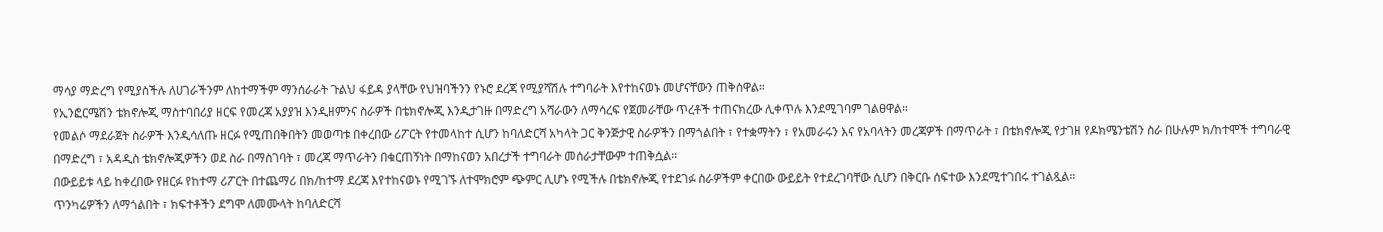ማሳያ ማድረግ የሚያስችሉ ለሀገራችንም ለከተማችም ማንሰራራት ጉልህ ፋይዳ ያላቸው የህዝባችንን የኑሮ ደረጃ የሚያሻሽሉ ተግባራት እየተከናወኑ መሆናቸውን ጠቅሰዋል።
የኢንፎርሜሽን ቴክኖሎጂ ማስተባበሪያ ዘርፍ የመረጃ አያያዝ እንዲዘምንና ስራዎች በቴክኖሎጂ እንዲታገዙ በማድረግ አሻራውን ለማሳረፍ የጀመራቸው ጥረቶች ተጠናክረው ሊቀጥሉ እንደሚገባም ገልፀዋል።
የመልሶ ማደራጀት ስራዎች እንዲሳለጡ ዘርፉ የሚጠበቅበትን መወጣቱ በቀረበው ሪፖርት የተመላከተ ሲሆን ከባለድርሻ አካላት ጋር ቅንጅታዊ ስራዎችን በማጎልበት ፣ የተቋማትን ፣ የአመራሩን እና የአባላትን መረጃዎች በማጥራት ፣ በቴክኖሎጂ የታገዘ የዶክሜንቴሽን ስራ በሁሉም ክ/ከተሞች ተግባራዊ በማድረግ ፣ አዳዲስ ቴክኖሎጂዎችን ወደ ስራ በማስገባት ፣ መረጃ ማጥራትን በቁርጠኝነት በማከናወን አበረታች ተግባራት መሰራታቸውም ተጠቅሷል።
በውይይቱ ላይ ከቀረበው የዘርፉ የከተማ ሪፖርት በተጨማሪ በክ/ከተማ ደረጃ እየተከናወኑ የሚገኙ ለተሞክሮም ጭምር ሊሆኑ የሚችሉ በቴክኖሎጂ የተደገፉ ስራዎችም ቀርበው ውይይት የተደረገባቸው ሲሆን በቅርቡ ሰፍተው እንደሚተገበሩ ተገልጿል።
ጥንካሬዎችን ለማጎልበት ፣ ክፍተቶችን ደግሞ ለመሙላት ከባለድርሻ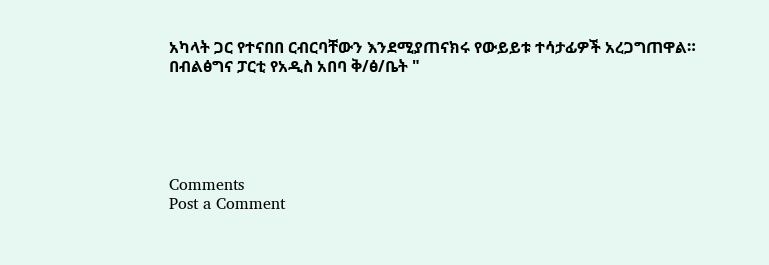አካላት ጋር የተናበበ ርብርባቸውን እንደሚያጠናክሩ የውይይቱ ተሳታፊዎች አረጋግጠዋል።
በብልፅግና ፓርቲ የአዲስ አበባ ቅ/ፅ/ቤት "





Comments
Post a Comment